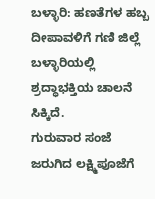ಬಳ್ಳಾರಿ: ಹಣತೆಗಳ ಹಬ್ಬ ದೀಪಾವಳಿಗೆ ಗಣಿ ಜಿಲ್ಲೆ ಬಳ್ಳಾರಿಯಲ್ಲಿ ಶ್ರದ್ಧಾಭಕ್ತಿಯ ಚಾಲನೆ ಸಿಕ್ಕಿದೆ.
ಗುರುವಾರ ಸಂಜೆ ಜರುಗಿದ ಲಕ್ಷ್ಮಿಪೂಜೆಗೆ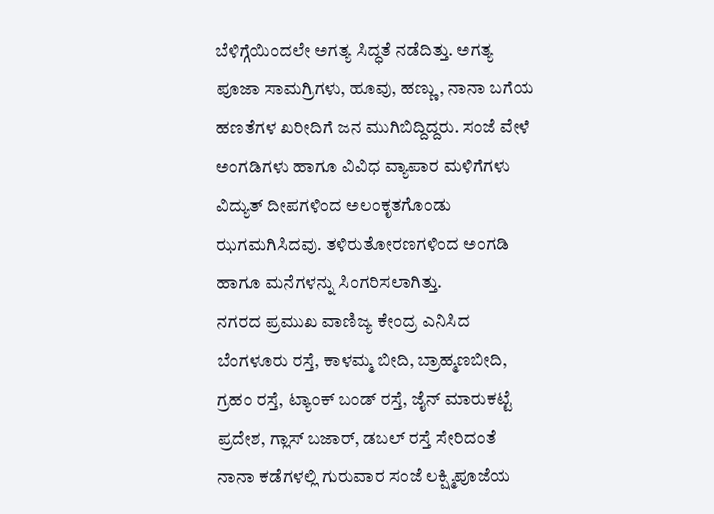ಬೆಳಿಗ್ಗೆಯಿಂದಲೇ ಅಗತ್ಯ ಸಿದ್ಧತೆ ನಡೆದಿತ್ತು. ಅಗತ್ಯ ಪೂಜಾ ಸಾಮಗ್ರಿಗಳು, ಹೂವು, ಹಣ್ಣು, ನಾನಾ ಬಗೆಯ ಹಣತೆಗಳ ಖರೀದಿಗೆ ಜನ ಮುಗಿಬಿದ್ದಿದ್ದರು. ಸಂಜೆ ವೇಳೆ ಅಂಗಡಿಗಳು ಹಾಗೂ ವಿವಿಧ ವ್ಯಾಪಾರ ಮಳಿಗೆಗಳು ವಿದ್ಯುತ್ ದೀಪಗಳಿಂದ ಅಲಂಕೃತಗೊಂಡು ಝಗಮಗಿಸಿದವು. ತಳಿರುತೋರಣಗಳಿಂದ ಅಂಗಡಿ ಹಾಗೂ ಮನೆಗಳನ್ನು ಸಿಂಗರಿಸಲಾಗಿತ್ತು.
ನಗರದ ಪ್ರಮುಖ ವಾಣಿಜ್ಯ ಕೇಂದ್ರ ಎನಿಸಿದ ಬೆಂಗಳೂರು ರಸ್ತೆ, ಕಾಳಮ್ಮ ಬೀದಿ, ಬ್ರಾಹ್ಮಣಬೀದಿ, ಗ್ರಹಂ ರಸ್ತೆ, ಟ್ಯಾಂಕ್ ಬಂಡ್ ರಸ್ತೆ, ಜೈನ್ ಮಾರುಕಟ್ಟೆ ಪ್ರದೇಶ, ಗ್ಲಾಸ್ ಬಜಾರ್, ಡಬಲ್ ರಸ್ತೆ ಸೇರಿದಂತೆ ನಾನಾ ಕಡೆಗಳಲ್ಲಿ ಗುರುವಾರ ಸಂಜೆ ಲಕ್ಷ್ಮಿಪೂಜೆಯ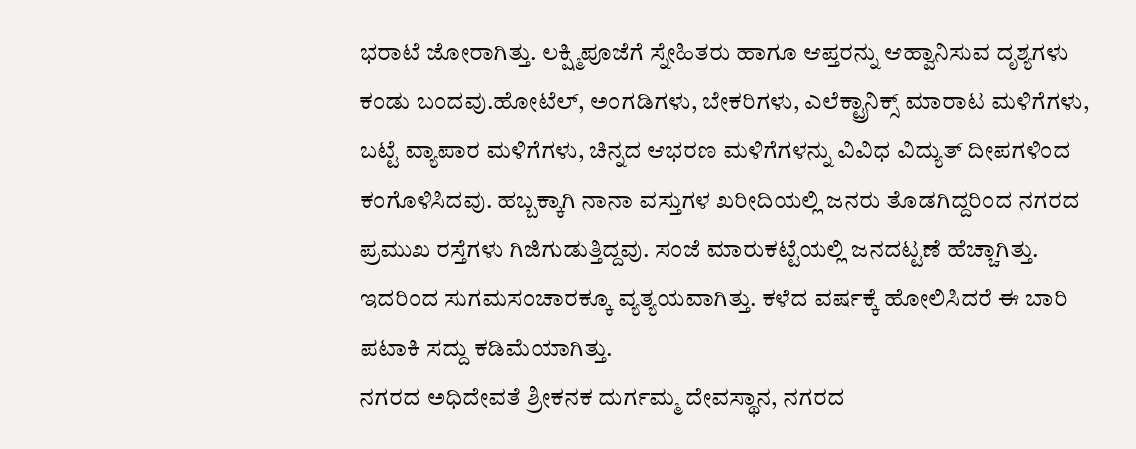ಭರಾಟೆ ಜೋರಾಗಿತ್ತು. ಲಕ್ಷ್ಮಿಪೂಜೆಗೆ ಸ್ನೇಹಿತರು ಹಾಗೂ ಆಪ್ತರನ್ನು ಆಹ್ವಾನಿಸುವ ದೃಶ್ಯಗಳು ಕಂಡು ಬಂದವು.ಹೋಟೆಲ್, ಅಂಗಡಿಗಳು, ಬೇಕರಿಗಳು, ಎಲೆಕ್ಟ್ರಾನಿಕ್ಸ್ ಮಾರಾಟ ಮಳಿಗೆಗಳು, ಬಟ್ಟೆ ವ್ಯಾಪಾರ ಮಳಿಗೆಗಳು, ಚಿನ್ನದ ಆಭರಣ ಮಳಿಗೆಗಳನ್ನು ವಿವಿಧ ವಿದ್ಯುತ್ ದೀಪಗಳಿಂದ ಕಂಗೊಳಿಸಿದವು. ಹಬ್ಬಕ್ಕಾಗಿ ನಾನಾ ವಸ್ತುಗಳ ಖರೀದಿಯಲ್ಲಿ ಜನರು ತೊಡಗಿದ್ದರಿಂದ ನಗರದ ಪ್ರಮುಖ ರಸ್ತೆಗಳು ಗಿಜಿಗುಡುತ್ತಿದ್ದವು. ಸಂಜೆ ಮಾರುಕಟ್ಟೆಯಲ್ಲಿ ಜನದಟ್ಟಣೆ ಹೆಚ್ಚಾಗಿತ್ತು. ಇದರಿಂದ ಸುಗಮಸಂಚಾರಕ್ಕೂ ವ್ಯತ್ಯಯವಾಗಿತ್ತು. ಕಳೆದ ವರ್ಷಕ್ಕೆ ಹೋಲಿಸಿದರೆ ಈ ಬಾರಿ ಪಟಾಕಿ ಸದ್ದು ಕಡಿಮೆಯಾಗಿತ್ತು.
ನಗರದ ಅಧಿದೇವತೆ ಶ್ರೀಕನಕ ದುರ್ಗಮ್ಮ ದೇವಸ್ಥಾನ, ನಗರದ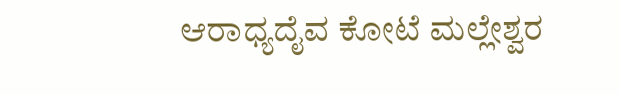ಆರಾಧ್ಯದೈವ ಕೋಟೆ ಮಲ್ಲೇಶ್ವರ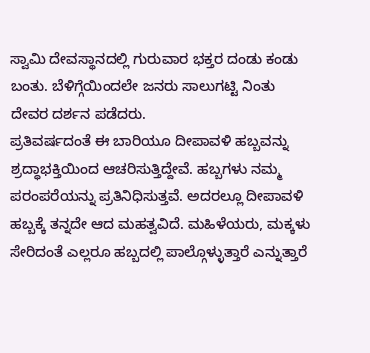ಸ್ವಾಮಿ ದೇವಸ್ಥಾನದಲ್ಲಿ ಗುರುವಾರ ಭಕ್ತರ ದಂಡು ಕಂಡು ಬಂತು. ಬೆಳಿಗ್ಗೆಯಿಂದಲೇ ಜನರು ಸಾಲುಗಟ್ಟಿ ನಿಂತು ದೇವರ ದರ್ಶನ ಪಡೆದರು.
ಪ್ರತಿವರ್ಷದಂತೆ ಈ ಬಾರಿಯೂ ದೀಪಾವಳಿ ಹಬ್ಬವನ್ನು ಶ್ರದ್ಧಾಭಕ್ತಿಯಿಂದ ಆಚರಿಸುತ್ತಿದ್ದೇವೆ. ಹಬ್ಬಗಳು ನಮ್ಮ ಪರಂಪರೆಯನ್ನು ಪ್ರತಿನಿಧಿಸುತ್ತವೆ. ಅದರಲ್ಲೂ ದೀಪಾವಳಿ ಹಬ್ಬಕ್ಕೆ ತನ್ನದೇ ಆದ ಮಹತ್ವವಿದೆ. ಮಹಿಳೆಯರು, ಮಕ್ಕಳು ಸೇರಿದಂತೆ ಎಲ್ಲರೂ ಹಬ್ಬದಲ್ಲಿ ಪಾಲ್ಗೊಳ್ಳುತ್ತಾರೆ ಎನ್ನುತ್ತಾರೆ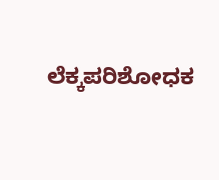ಲೆಕ್ಕಪರಿಶೋಧಕ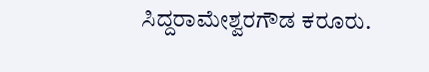ಸಿದ್ದರಾಮೇಶ್ವರಗೌಡ ಕರೂರು.